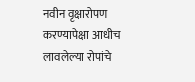नवीन वृक्षारोपण करण्यापेक्षा आधीच लावलेल्या रोपांचे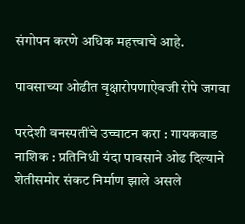संगोपन करणे अधिक महत्त्वाचे आहे.

पावसाच्या ओढीत वृक्षारोपणाऐवजी रोपे जगवा

परदेशी वनस्पतींचे उच्चाटन करा : गायकवाड नाशिक : प्रतिनिधी यंदा पावसाने ओढ दिल्याने शेतीसमोर संकट निर्माण झाले असले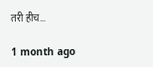तरी हीच…

1 month ago